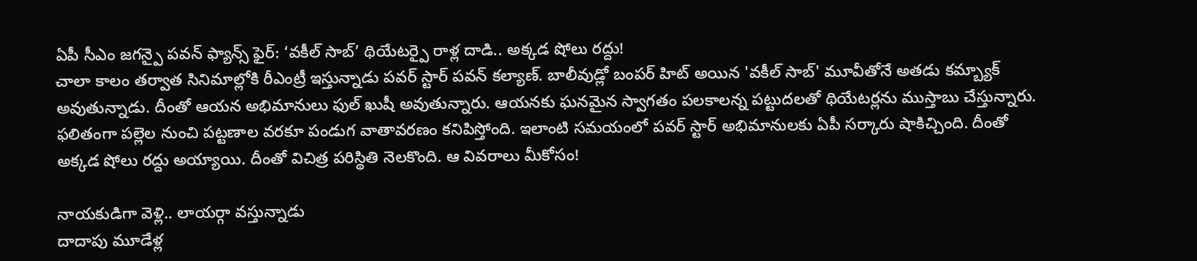ఏపీ సీఎం జగన్పై పవన్ ఫ్యాన్స్ ఫైర్: ‘వకీల్ సాబ్’ థియేటర్పై రాళ్ల దాడి.. అక్కడ షోలు రద్దు!
చాలా కాలం తర్వాత సినిమాల్లోకి రీఎంట్రీ ఇస్తున్నాడు పవర్ స్టార్ పవన్ కల్యాణ్. బాలీవుడ్లో బంపర్ హిట్ అయిన 'వకీల్ సాబ్' మూవీతోనే అతడు కమ్బ్యాక్ అవుతున్నాడు. దీంతో ఆయన అభిమానులు ఫుల్ ఖుషీ అవుతున్నారు. ఆయనకు ఘనమైన స్వాగతం పలకాలన్న పట్టుదలతో థియేటర్లను ముస్తాబు చేస్తున్నారు. ఫలితంగా పల్లెల నుంచి పట్టణాల వరకూ పండుగ వాతావరణం కనిపిస్తోంది. ఇలాంటి సమయంలో పవర్ స్టార్ అభిమానులకు ఏపీ సర్కారు షాకిచ్చింది. దీంతో అక్కడ షోలు రద్దు అయ్యాయి. దీంతో విచిత్ర పరిస్థితి నెలకొంది. ఆ వివరాలు మీకోసం!

నాయకుడిగా వెళ్లి.. లాయర్గా వస్తున్నాడు
దాదాపు మూడేళ్ల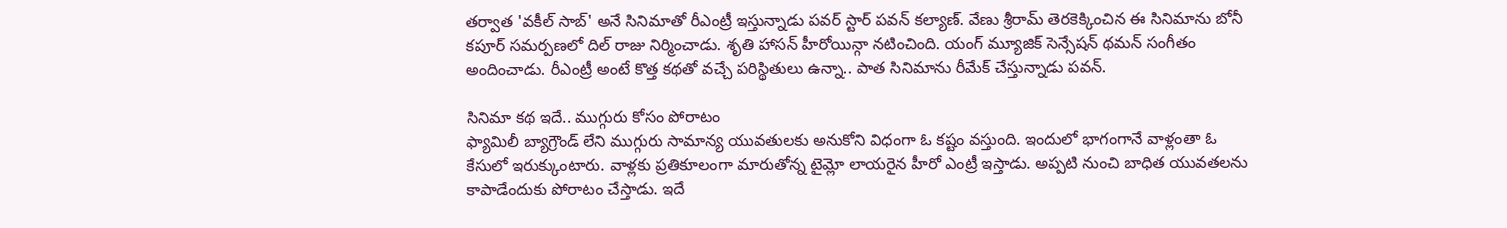తర్వాత 'వకీల్ సాబ్' అనే సినిమాతో రీఎంట్రీ ఇస్తున్నాడు పవర్ స్టార్ పవన్ కల్యాణ్. వేణు శ్రీరామ్ తెరకెక్కించిన ఈ సినిమాను బోనీ కపూర్ సమర్పణలో దిల్ రాజు నిర్మించాడు. శృతి హాసన్ హీరోయిన్గా నటించింది. యంగ్ మ్యూజిక్ సెన్సేషన్ థమన్ సంగీతం అందించాడు. రీఎంట్రీ అంటే కొత్త కథతో వచ్చే పరిస్థితులు ఉన్నా.. పాత సినిమాను రీమేక్ చేస్తున్నాడు పవన్.

సినిమా కథ ఇదే.. ముగ్గురు కోసం పోరాటం
ఫ్యామిలీ బ్యాగ్రౌండ్ లేని ముగ్గురు సామాన్య యువతులకు అనుకోని విధంగా ఓ కష్టం వస్తుంది. ఇందులో భాగంగానే వాళ్లంతా ఓ కేసులో ఇరుక్కుంటారు. వాళ్లకు ప్రతికూలంగా మారుతోన్న టైమ్లో లాయరైన హీరో ఎంట్రీ ఇస్తాడు. అప్పటి నుంచి బాధిత యువతలను కాపాడేందుకు పోరాటం చేస్తాడు. ఇదే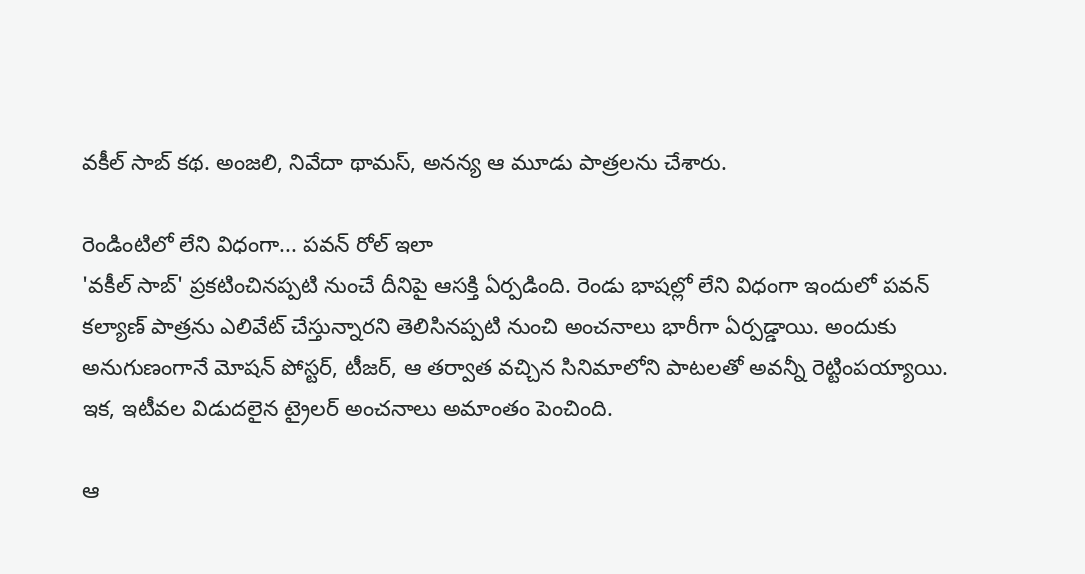వకీల్ సాబ్ కథ. అంజలి, నివేదా థామస్, అనన్య ఆ మూడు పాత్రలను చేశారు.

రెండింటిలో లేని విధంగా... పవన్ రోల్ ఇలా
'వకీల్ సాబ్' ప్రకటించినప్పటి నుంచే దీనిపై ఆసక్తి ఏర్పడింది. రెండు భాషల్లో లేని విధంగా ఇందులో పవన్ కల్యాణ్ పాత్రను ఎలివేట్ చేస్తున్నారని తెలిసినప్పటి నుంచి అంచనాలు భారీగా ఏర్పడ్డాయి. అందుకు అనుగుణంగానే మోషన్ పోస్టర్, టీజర్, ఆ తర్వాత వచ్చిన సినిమాలోని పాటలతో అవన్నీ రెట్టింపయ్యాయి. ఇక, ఇటీవల విడుదలైన ట్రైలర్ అంచనాలు అమాంతం పెంచింది.

ఆ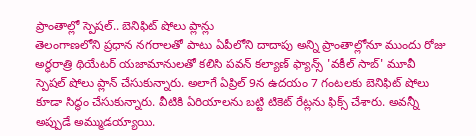ప్రాంతాల్లో స్పెషల్.. బెనిఫిట్ షోలు ప్లాన్లు
తెలంగాణలోని ప్రధాన నగరాలతో పాటు ఏపీలోని దాదాపు అన్ని ప్రాంతాల్లోనూ ముందు రోజు అర్ధరాత్రి థియేటర్ యజామానులతో కలిసి పవన్ కల్యాణ్ ఫ్యాన్స్ 'వకీల్ సాబ్' మూవీ స్పెషల్ షోలు ప్లాన్ చేసుకున్నారు. అలాగే ఏప్రిల్ 9న ఉదయం 7 గంటలకు బెనిఫిట్ షోలు కూడా సిద్ధం చేసుకున్నారు. వీటికి ఏరియాలను బట్టి టికెట్ రేట్లను ఫిక్స్ చేశారు. అవన్నీ అప్పుడే అమ్ముడయ్యాయి.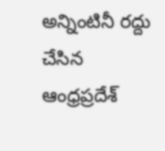అన్నింటినీ రద్దు చేసిన ఆంధ్రప్రదేశ్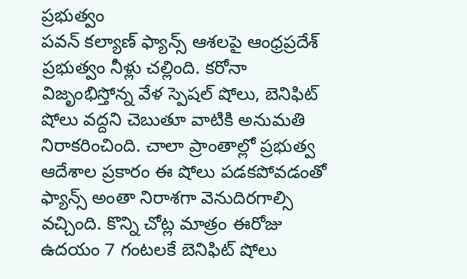ప్రభుత్వం
పవన్ కల్యాణ్ ఫ్యాన్స్ ఆశలపై ఆంధ్రప్రదేశ్ ప్రభుత్వం నీళ్లు చల్లింది. కరోనా విజృంభిస్తోన్న వేళ స్పెషల్ షోలు, బెనిఫిట్ షోలు వద్దని చెబుతూ వాటికి అనుమతి నిరాకరించింది. చాలా ప్రాంతాల్లో ప్రభుత్వ ఆదేశాల ప్రకారం ఈ షోలు పడకపోవడంతో ఫ్యాన్స్ అంతా నిరాశగా వెనుదిరగాల్సి వచ్చింది. కొన్ని చోట్ల మాత్రం ఈరోజు ఉదయం 7 గంటలకే బెనిఫిట్ షోలు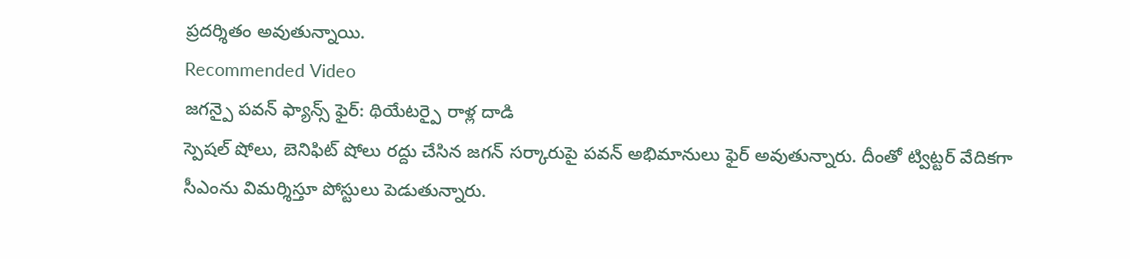ప్రదర్శితం అవుతున్నాయి.
Recommended Video
జగన్పై పవన్ ఫ్యాన్స్ ఫైర్: థియేటర్పై రాళ్ల దాడి
స్పెషల్ షోలు, బెనిఫిట్ షోలు రద్దు చేసిన జగన్ సర్కారుపై పవన్ అభిమానులు ఫైర్ అవుతున్నారు. దీంతో ట్విట్టర్ వేదికగా సీఎంను విమర్శిస్తూ పోస్టులు పెడుతున్నారు.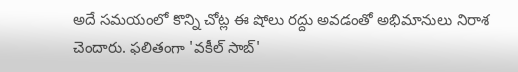అదే సమయంలో కొన్ని చోట్ల ఈ షోలు రద్దు అవడంతో అభిమానులు నిరాశ చెందారు. ఫలితంగా 'వకీల్ సాబ్'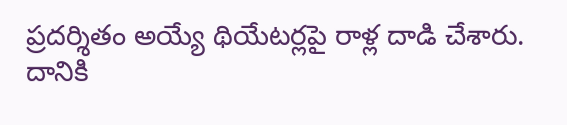ప్రదర్శితం అయ్యే థియేటర్లపై రాళ్ల దాడి చేశారు. దానికి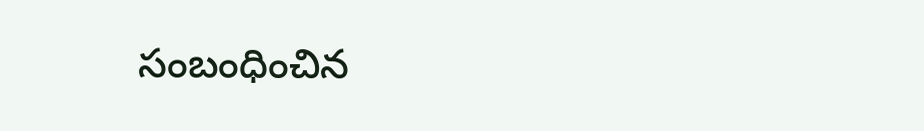సంబంధించిన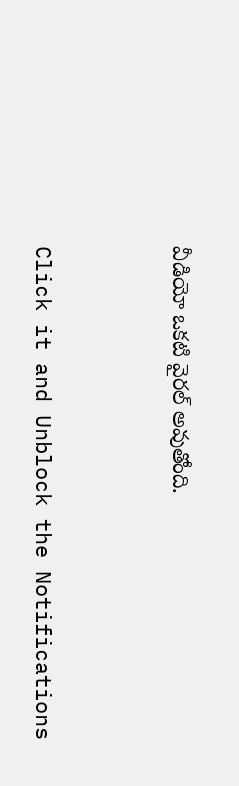వీడియో ఒకటి వైరల్ అవుతోంది.


Click it and Unblock the Notifications